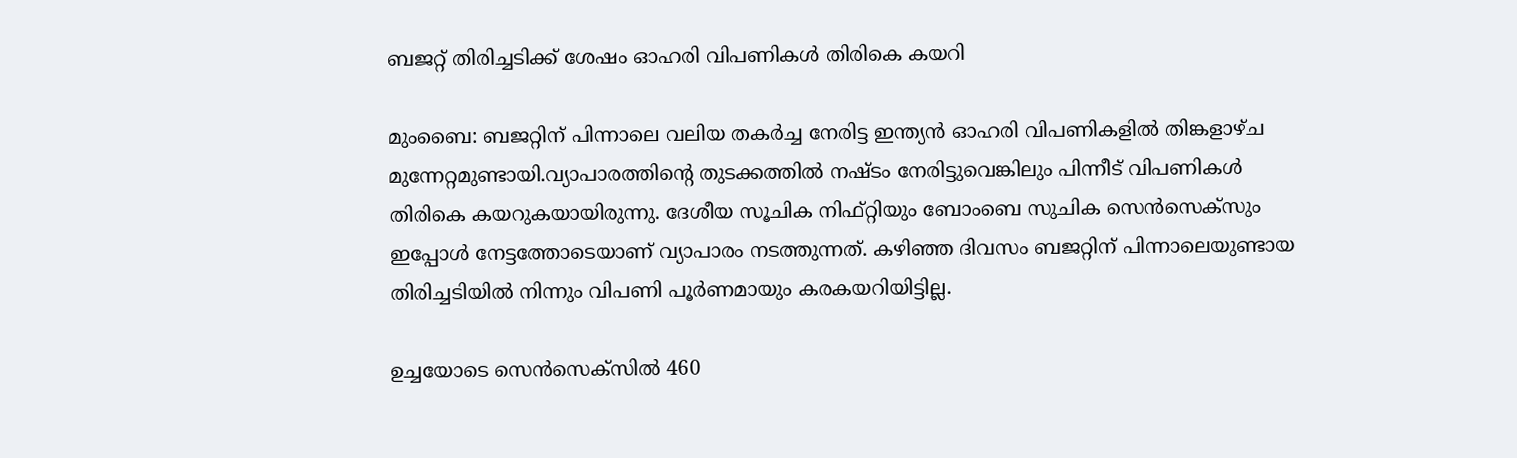ബജറ്റ് തിരിച്ചടിക്ക് ശേഷം ഓഹരി വിപണികൾ തിരികെ കയറി

മുംബൈ: ബജറ്റിന് പിന്നാലെ വലിയ തകർച്ച നേരിട്ട ഇന്ത്യൻ ഓഹരി വിപണികളിൽ തിങ്കളാഴ്ച മുന്നേറ്റമുണ്ടായി.വ്യാപാരത്തിന്റെ തുടക്കത്തിൽ നഷ്ടം നേരിട്ടുവെങ്കിലും പിന്നീട് വിപണികൾ തിരികെ കയറുകയായിരുന്നു. ദേശീയ സൂചിക നിഫ്റ്റിയും ബോംബെ സുചിക സെൻസെക്സും ഇപ്പോൾ നേട്ടത്തോടെയാണ് വ്യാപാരം നടത്തുന്നത്. കഴിഞ്ഞ ദിവസം ബജറ്റിന് പിന്നാലെയുണ്ടായ തിരിച്ചടിയിൽ നിന്നും വിപണി പൂർണമായും കരകയറിയിട്ടില്ല.

ഉച്ചയോടെ സെൻസെക്സിൽ 460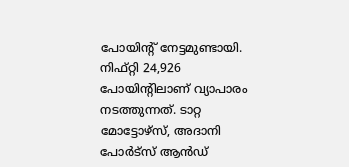പോയിന്റ് നേട്ടമുണ്ടായി. നിഫ്റ്റി 24,926 പോയിന്റിലാണ് വ്യാപാരം നടത്തുന്നത്. ടാറ്റ മോട്ടോഴ്സ്, അദാനി പോർട്സ് ആൻഡ്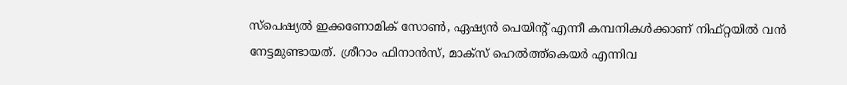സ്പെഷ്യൽ ഇക്കണോമിക് സോൺ, ഏഷ്യൻ പെയിന്റ് എന്നീ കമ്പനികൾക്കാണ് നിഫ്റ്റയിൽ വൻ നേട്ടമുണ്ടായത്. ശ്രീറാം ഫിനാൻസ്, മാക്സ് ഹെൽത്ത്കെയർ എന്നിവ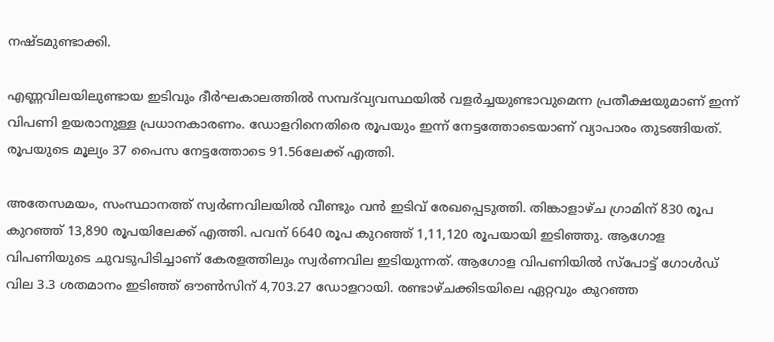നഷ്ടമുണ്ടാക്കി.

എണ്ണവിലയിലുണ്ടായ ഇടിവും ദീർഘകാലത്തിൽ സമ്പദ്‍വ്യവസ്ഥയിൽ വളർച്ചയുണ്ടാവുമെന്ന പ്രതീക്ഷയുമാണ് ഇന്ന് വിപണി ഉയരാനുള്ള പ്രധാനകാരണം. ഡോളറിനെതിരെ രൂപയും ഇന്ന് നേട്ടത്തോടെയാണ് വ്യാപാരം തുടങ്ങിയത്. രൂപയുടെ മൂല്യം 37 പൈസ നേട്ടത്തോടെ 91.56ലേക്ക് എത്തി.

അതേസമയം, സംസ്ഥാനത്ത് സ്വർണവിലയിൽ വീണ്ടും വൻ ഇടിവ് രേഖപ്പെടുത്തി. തിങ്കാളാഴ്ച ഗ്രാമിന് 830 രൂപ കുറഞ്ഞ് 13,890 രൂപയിലേക്ക് എത്തി. പവന് 6640 രൂപ കുറഞ്ഞ് 1,11,120 രൂപയായി ഇടിഞ്ഞു. ആഗോള വിപണിയുടെ ചുവടുപിടിച്ചാണ് കേരളത്തിലും സ്വർണവില ഇടിയുന്നത്. ആഗോള വിപണിയിൽ സ്പോട്ട് ഗോൾഡ് വില 3.3 ശതമാനം ഇടിഞ്ഞ് ഔൺസിന് 4,703.27 ഡോളറായി. രണ്ടാഴ്ചക്കിടയിലെ ഏറ്റവും കുറഞ്ഞ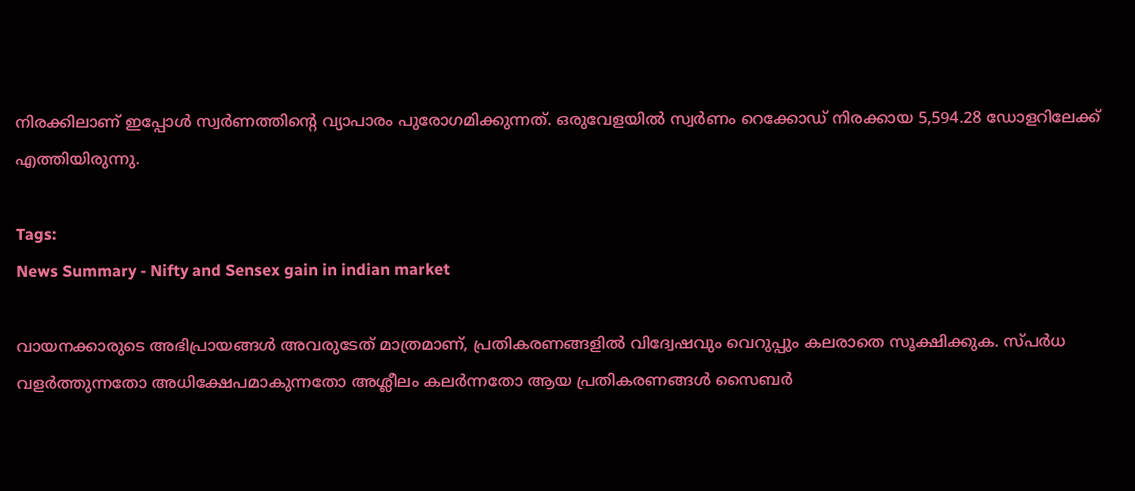നിരക്കിലാണ് ഇപ്പോൾ സ്വർണത്തിന്റെ വ്യാപാരം പുരോഗമിക്കുന്നത്. ഒരുവേളയിൽ സ്വർണം റെക്കോഡ് നിരക്കായ 5,594.28 ഡോളറിലേക്ക് എത്തിയിരുന്നു.

Tags:
News Summary - Nifty and Sensex gain in indian market

വായനക്കാരുടെ അഭിപ്രായങ്ങള്‍ അവരുടേത് മാത്രമാണ്, പ്രതികരണങ്ങളിൽ വിദ്വേഷവും വെറുപ്പും കലരാതെ സൂക്ഷിക്കുക. സ്പർധ വളർത്തുന്നതോ അധിക്ഷേപമാകുന്നതോ അശ്ലീലം കലർന്നതോ ആയ പ്രതികരണങ്ങൾ സൈബർ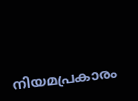നിയമപ്രകാരം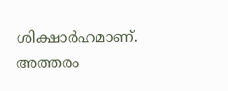ശിക്ഷാർഹമാണ്. അത്തരം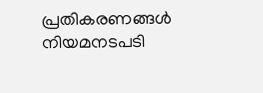പ്രതികരണങ്ങൾ നിയമനടപടി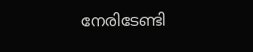നേരിടേണ്ടി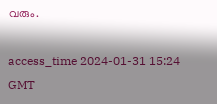വരും.

access_time 2024-01-31 15:24 GMT